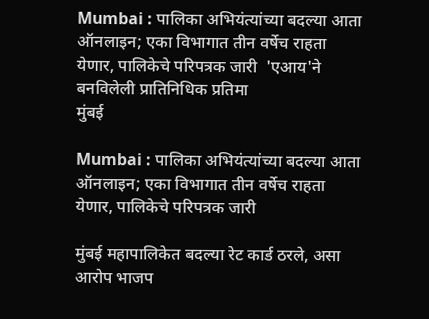Mumbai : पालिका अभियंत्यांच्या बदल्या आता ऑनलाइन; एका विभागात तीन वर्षेच राहता येणार, पालिकेचे परिपत्रक जारी  'एआय'ने बनविलेली प्रातिनिधिक प्रतिमा
मुंबई

Mumbai : पालिका अभियंत्यांच्या बदल्या आता ऑनलाइन; एका विभागात तीन वर्षेच राहता येणार, पालिकेचे परिपत्रक जारी

मुंबई महापालिकेत बदल्या रेट कार्ड ठरले, असा आरोप भाजप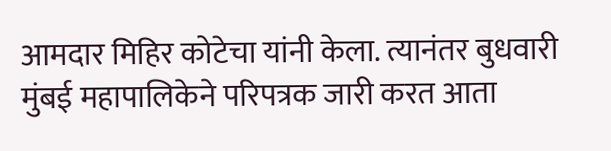आमदार मिहिर कोटेचा यांनी केला. त्यानंतर बुधवारी मुंबई महापालिकेने परिपत्रक जारी करत आता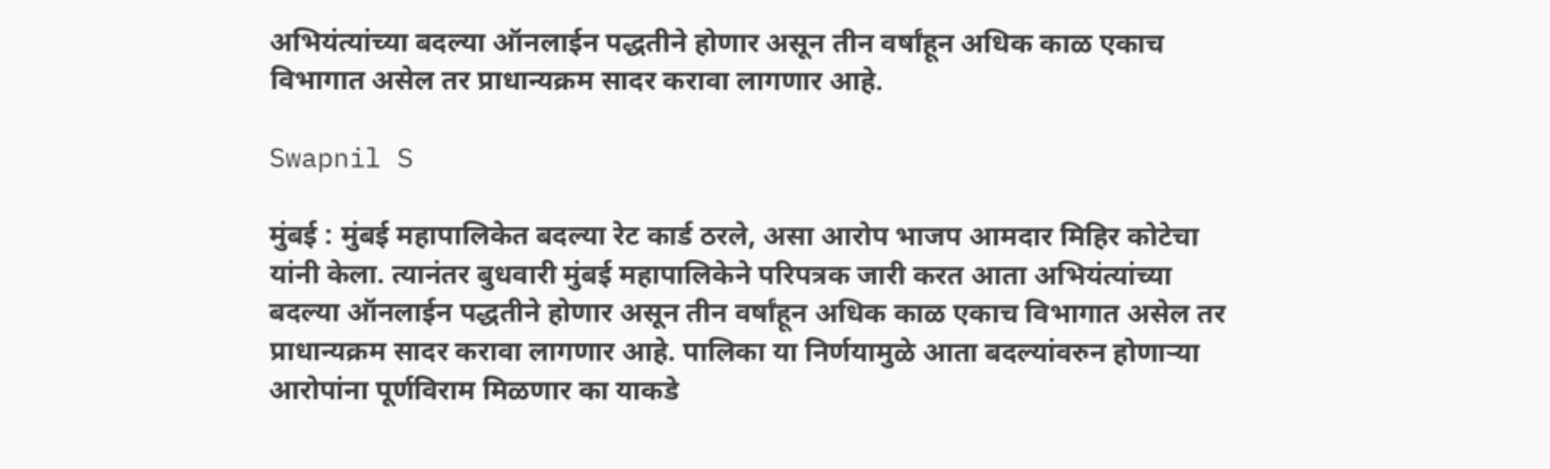अभियंत्यांच्या बदल्या ऑनलाईन पद्धतीने होणार असून तीन वर्षांहून अधिक काळ एकाच विभागात असेल तर प्राधान्यक्रम सादर करावा लागणार आहे.

Swapnil S

मुंबई : मुंबई महापालिकेत बदल्या रेट कार्ड ठरले, असा आरोप भाजप आमदार मिहिर कोटेचा यांनी केला. त्यानंतर बुधवारी मुंबई महापालिकेने परिपत्रक जारी करत आता अभियंत्यांच्या बदल्या ऑनलाईन पद्धतीने होणार असून तीन वर्षांहून अधिक काळ एकाच विभागात असेल तर प्राधान्यक्रम सादर करावा लागणार आहे. पालिका या निर्णयामुळे आता बदल्यांवरुन होणाऱ्या आरोपांना पूर्णविराम मिळणार का याकडे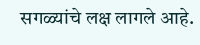सगळ्यांचे लक्ष लागले आहे.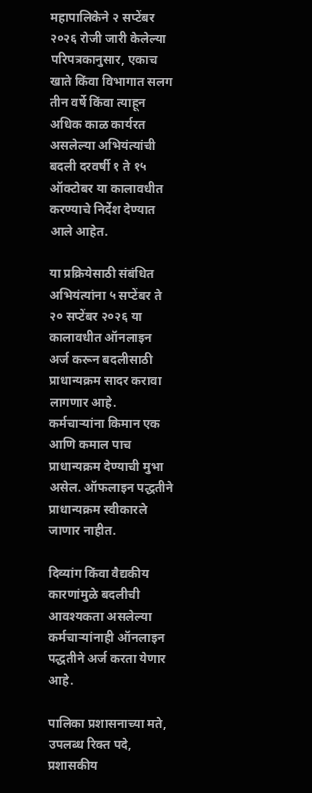महापालिकेने २ सप्टेंबर २०२६ रोजी जारी केलेल्या परिपत्रकानुसार, एकाच खाते किंवा विभागात सलग तीन वर्षे किंवा त्याहून अधिक काळ कार्यरत असलेल्या अभियंत्यांची बदली दरवर्षी १ ते १५ ऑक्टोबर या कालावधीत करण्याचे निर्देश देण्यात आले आहेत.

या प्रक्रियेसाठी संबंधित अभियंत्यांना ५ सप्टेंबर ते २० सप्टेंबर २०२६ या कालावधीत ऑनलाइन अर्ज करून बदलीसाठी प्राधान्यक्रम सादर करावा लागणार आहे. कर्मचाऱ्यांना किमान एक आणि कमाल पाच प्राधान्यक्रम देण्याची मुभा असेल. ऑफलाइन पद्धतीने प्राधान्यक्रम स्वीकारले जाणार नाहीत.

दिव्यांग किंवा वैद्यकीय कारणांमुळे बदलीची आवश्यकता असलेल्या कर्मचाऱ्यांनाही ऑनलाइन पद्धतीने अर्ज करता येणार आहे.

पालिका प्रशासनाच्या मते, उपलब्ध रिक्त पदे, प्रशासकीय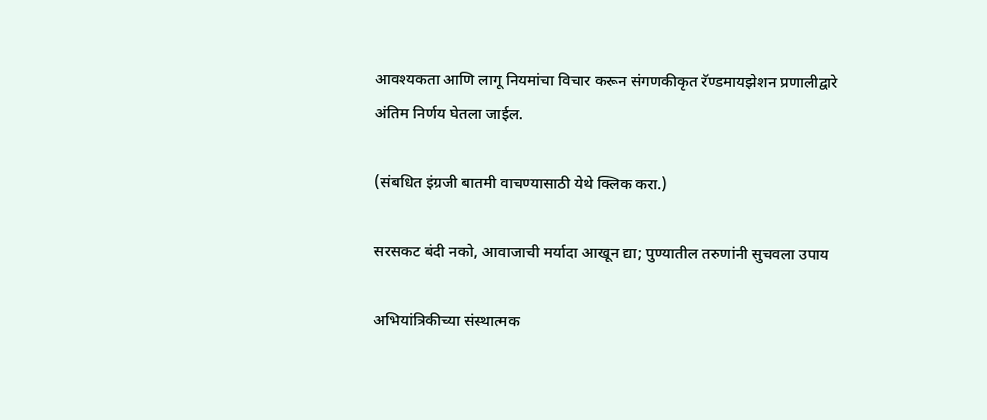आवश्यकता आणि लागू नियमांचा विचार करून संगणकीकृत रॅण्डमायझेशन प्रणालीद्वारे अंतिम निर्णय घेतला जाईल.

(संबधित इंग्रजी बातमी वाचण्यासाठी येथे क्लिक करा.)

सरसकट बंदी नको, आवाजाची मर्यादा आखून द्या; पुण्यातील तरुणांनी सुचवला उपाय

अभियांत्रिकीच्या संस्थात्मक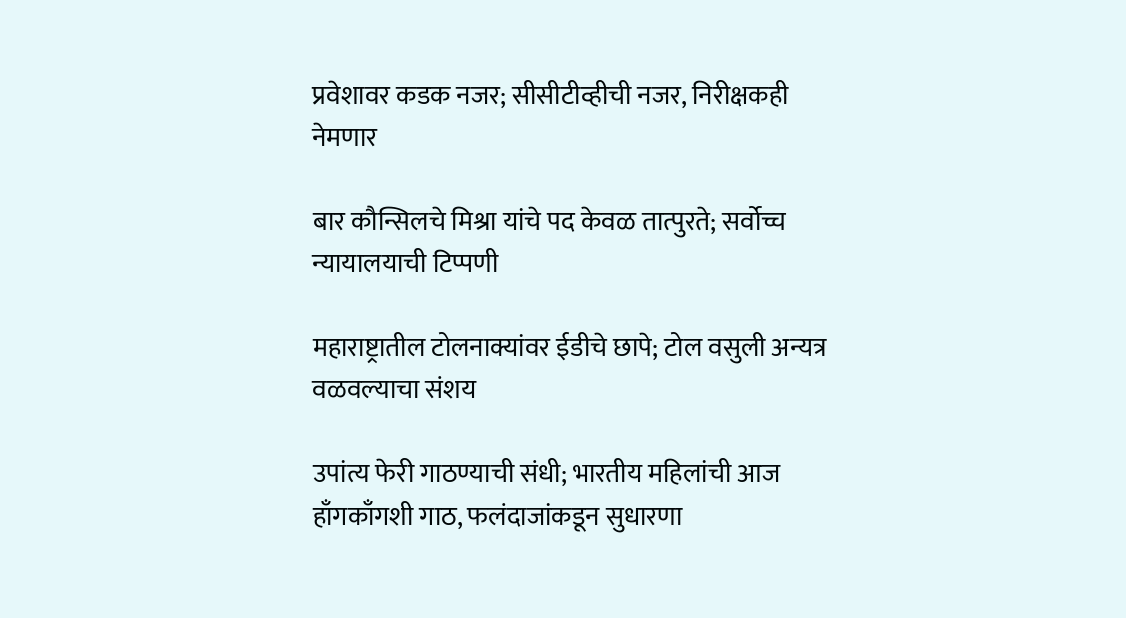प्रवेशावर कडक नजर; सीसीटीव्हीची नजर, निरीक्षकही नेमणार

बार कौन्सिलचे मिश्रा यांचे पद केवळ तात्पुरते; सर्वोच्च न्यायालयाची टिप्पणी

महाराष्ट्रातील टोलनाक्यांवर ईडीचे छापे; टोल वसुली अन्यत्र वळवल्याचा संशय

उपांत्य फेरी गाठण्याची संधी; भारतीय महिलांची आज हाँगकाँगशी गाठ, फलंदाजांकडून सुधारणा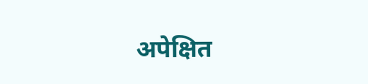अपेक्षित